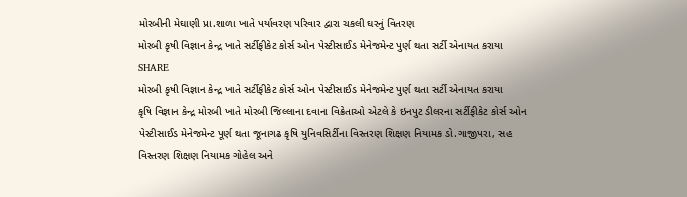મોરબીની મેઘાણી પ્રા.શાળા ખાતે પર્યાવરણ પરિવાર દ્વારા ચકલી ઘરનું વિતરણ
મોરબી કૃષી વિજ્ઞાન કેન્દ્ર ખાતે સર્ટીફીકેટ કોર્સ ઓન પેસ્ટીસાઈડ મેનેજમેન્ટ પુર્ણ થતા સર્ટી એનાયત કરાયા
SHARE
મોરબી કૃષી વિજ્ઞાન કેન્દ્ર ખાતે સર્ટીફીકેટ કોર્સ ઓન પેસ્ટીસાઈડ મેનેજમેન્ટ પુર્ણ થતા સર્ટી એનાયત કરાયા
કૃષિ વિજ્ઞાન કેન્દ્ર મોરબી ખાતે મોરબી જિલ્લાના દવાના વિક્રેતાઓ એટલે કે ઇનપુટ ડીલરના સર્ટીફીકેટ કોર્સ ઓન પેસ્ટીસાઈડ મેનેજમેન્ટ પૂર્ણ થતા જૂનાગઢ કૃષિ યુનિવસિર્ટીના વિસ્તરણ શિક્ષણ નિયામક ડો.ગાજીપરા, સહ વિસ્તરણ શિક્ષણ નિયામક ગોહેલ અને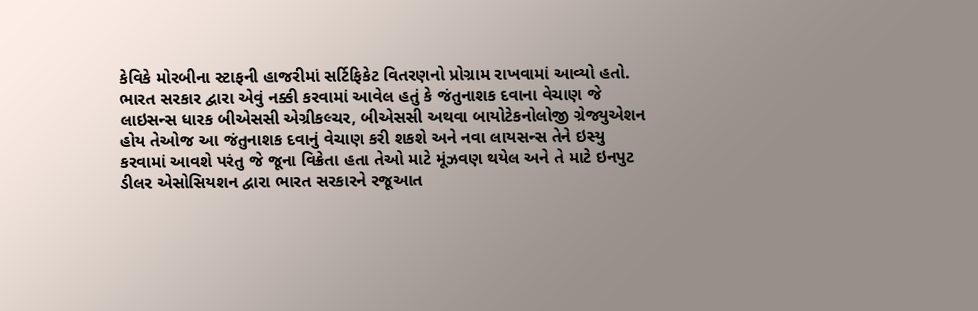કેવિકે મોરબીના સ્ટાફની હાજરીમાં સર્ટિફિકેટ વિતરણનો પ્રોગ્રામ રાખવામાં આવ્યો હતો.
ભારત સરકાર દ્વારા એવું નક્કી કરવામાં આવેલ હતું કે જંતુનાશક દવાના વેચાણ જે લાઇસન્સ ધારક બીએસસી એગ્રીકલ્ચર, બીએસસી અથવા બાયોટેકનોલોજી ગ્રેજ્યુએશન હોય તેઓજ આ જંતુનાશક દવાનું વેચાણ કરી શકશે અને નવા લાયસન્સ તેને ઇસ્યુ કરવામાં આવશે પરંતુ જે જૂના વિક્રેતા હતા તેઓ માટે મૂંઝવણ થયેલ અને તે માટે ઇનપુટ ડીલર એસોસિયશન દ્વારા ભારત સરકારને રજૂઆત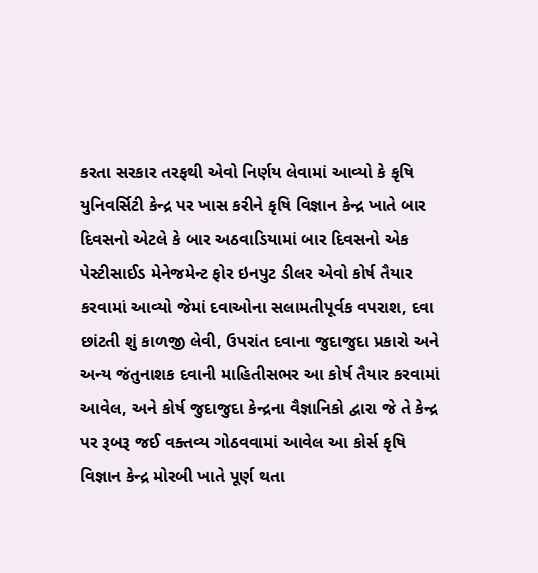કરતા સરકાર તરફથી એવો નિર્ણય લેવામાં આવ્યો કે કૃષિ યુનિવર્સિટી કેન્દ્ર પર ખાસ કરીને કૃષિ વિજ્ઞાન કેન્દ્ર ખાતે બાર દિવસનો એટલે કે બાર અઠવાડિયામાં બાર દિવસનો એક પેસ્ટીસાઈડ મેનેજમેન્ટ ફોર ઇનપુટ ડીલર એવો કોર્ષ તૈયાર કરવામાં આવ્યો જેમાં દવાઓના સલામતીપૂર્વક વપરાશ, દવા છાંટતી શું કાળજી લેવી, ઉપરાંત દવાના જુદાજુદા પ્રકારો અને અન્ય જંતુનાશક દવાની માહિતીસભર આ કોર્ષ તૈયાર કરવામાં આવેલ, અને કોર્ષ જુદાજુદા કેન્દ્રના વૈજ્ઞાનિકો દ્વારા જે તે કેન્દ્ર પર રૂબરૂ જઈ વક્તવ્ય ગોઠવવામાં આવેલ આ કોર્સ કૃષિ વિજ્ઞાન કેન્દ્ર મોરબી ખાતે પૂર્ણ થતા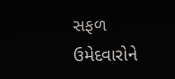સફળ ઉમેદવારોને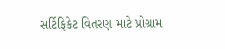સર્ટિફિકેટ વિતરણ માટે પ્રોગ્રામ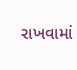રાખવામાં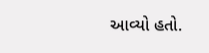આવ્યો હતો.